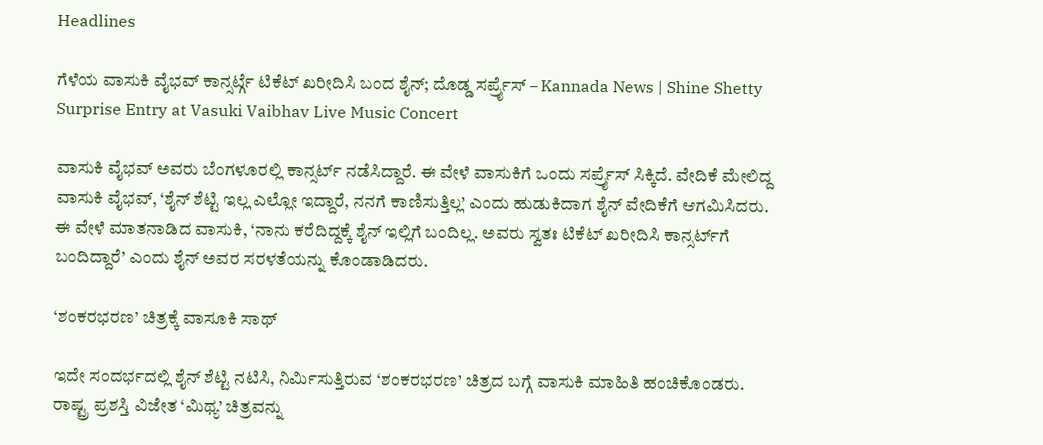Headlines

ಗೆಳೆಯ ವಾಸುಕಿ ವೈಭವ್ ಕಾನ್ಸರ್ಟ್ಗೆ ಟಿಕೆಟ್ ಖರೀದಿಸಿ ಬಂದ ಶೈನ್; ದೊಡ್ಡ ಸರ್ಪ್ರೈಸ್ – Kannada News | Shine Shetty Surprise Entry at Vasuki Vaibhav Live Music Concert

ವಾಸುಕಿ ವೈಭವ್ ಅವರು ಬೆಂಗಳೂರಲ್ಲಿ ಕಾನ್ಸರ್ಟ್ ನಡೆಸಿದ್ದಾರೆ. ಈ ವೇಳೆ ವಾಸುಕಿಗೆ ಒಂದು ಸರ್ಪ್ರೈಸ್ ಸಿಕ್ಕಿದೆ. ವೇದಿಕೆ ಮೇಲಿದ್ದ ವಾಸುಕಿ ವೈಭವ್, ‘ಶೈನ್ ಶೆಟ್ಟಿ ಇಲ್ಲ ಎಲ್ಲೋ ಇದ್ದಾರೆ, ನನಗೆ ಕಾಣಿಸುತ್ತಿಲ್ಲ’ ಎಂದು ಹುಡುಕಿದಾಗ ಶೈನ್ ವೇದಿಕೆಗೆ ಆಗಮಿಸಿದರು. ಈ ವೇಳೆ ಮಾತನಾಡಿದ ವಾಸುಕಿ, ‘ನಾನು ಕರೆದಿದ್ದಕ್ಕೆ ಶೈನ್ ಇಲ್ಲಿಗೆ ಬಂದಿಲ್ಲ. ಅವರು ಸ್ವತಃ ಟಿಕೆಟ್ ಖರೀದಿಸಿ ಕಾನ್ಸರ್ಟ್‌ಗೆ ಬಂದಿದ್ದಾರೆ’ ಎಂದು ಶೈನ್ ಅವರ ಸರಳತೆಯನ್ನು ಕೊಂಡಾಡಿದರು.

‘ಶಂಕರಭರಣ’ ಚಿತ್ರಕ್ಕೆ ವಾಸೂಕಿ ಸಾಥ್

ಇದೇ ಸಂದರ್ಭದಲ್ಲಿ ಶೈನ್ ಶೆಟ್ಟಿ ನಟಿಸಿ, ನಿರ್ಮಿಸುತ್ತಿರುವ ‘ಶಂಕರಭರಣ’ ಚಿತ್ರದ ಬಗ್ಗೆ ವಾಸುಕಿ ಮಾಹಿತಿ ಹಂಚಿಕೊಂಡರು. ರಾಷ್ಟ್ರ ಪ್ರಶಸ್ತಿ ವಿಜೇತ ‘ಮಿಥ್ಯ’ ಚಿತ್ರವನ್ನು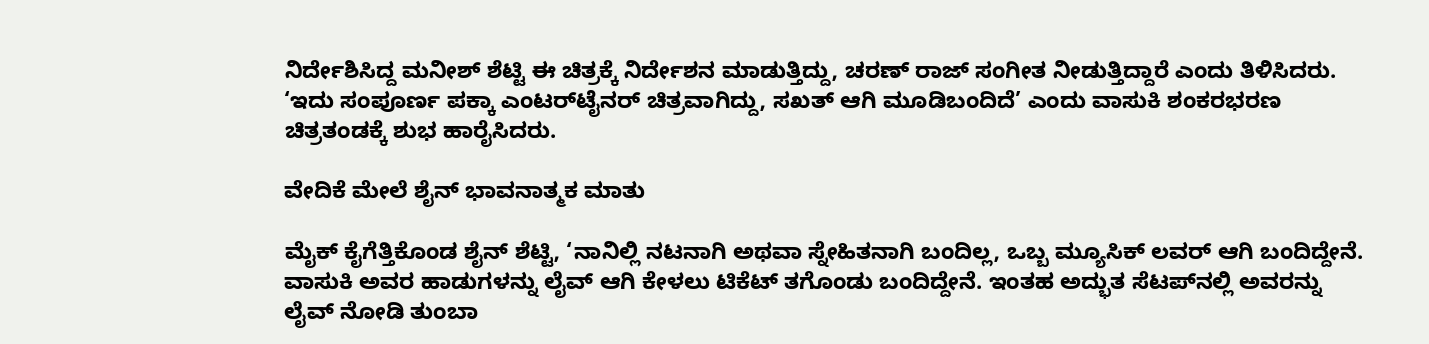ನಿರ್ದೇಶಿಸಿದ್ದ ಮನೀಶ್ ಶೆಟ್ಟಿ ಈ ಚಿತ್ರಕ್ಕೆ ನಿರ್ದೇಶನ ಮಾಡುತ್ತಿದ್ದು, ಚರಣ್ ರಾಜ್ ಸಂಗೀತ ನೀಡುತ್ತಿದ್ದಾರೆ ಎಂದು ತಿಳಿಸಿದರು. ‘ಇದು ಸಂಪೂರ್ಣ ಪಕ್ಕಾ ಎಂಟರ್‌ಟೈನರ್ ಚಿತ್ರವಾಗಿದ್ದು, ಸಖತ್ ಆಗಿ ಮೂಡಿಬಂದಿದೆ’ ಎಂದು ವಾಸುಕಿ ಶಂಕರಭರಣ ಚಿತ್ರತಂಡಕ್ಕೆ ಶುಭ ಹಾರೈಸಿದರು.

ವೇದಿಕೆ ಮೇಲೆ ಶೈನ್ ಭಾವನಾತ್ಮಕ ಮಾತು

ಮೈಕ್ ಕೈಗೆತ್ತಿಕೊಂಡ ಶೈನ್ ಶೆಟ್ಟಿ, ‘ನಾನಿಲ್ಲಿ ನಟನಾಗಿ ಅಥವಾ ಸ್ನೇಹಿತನಾಗಿ ಬಂದಿಲ್ಲ, ಒಬ್ಬ ಮ್ಯೂಸಿಕ್ ಲವರ್ ಆಗಿ ಬಂದಿದ್ದೇನೆ. ವಾಸುಕಿ ಅವರ ಹಾಡುಗಳನ್ನು ಲೈವ್ ಆಗಿ ಕೇಳಲು ಟಿಕೆಟ್ ತಗೊಂಡು ಬಂದಿದ್ದೇನೆ. ಇಂತಹ ಅದ್ಭುತ ಸೆಟಪ್‌ನಲ್ಲಿ ಅವರನ್ನು ಲೈವ್ ನೋಡಿ ತುಂಬಾ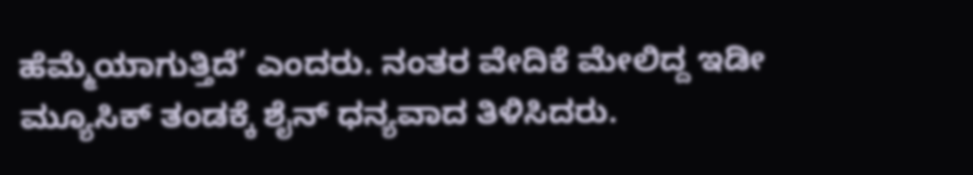ಹೆಮ್ಮೆಯಾಗುತ್ತಿದೆ’ ಎಂದರು. ನಂತರ ವೇದಿಕೆ ಮೇಲಿದ್ದ ಇಡೀ ಮ್ಯೂಸಿಕ್ ತಂಡಕ್ಕೆ ಶೈನ್ ಧನ್ಯವಾದ ತಿಳಿಸಿದರು.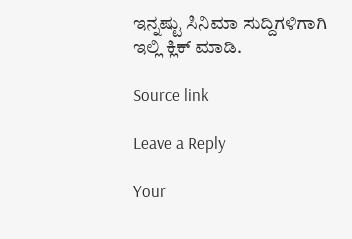ಇನ್ನಷ್ಟು ಸಿನಿಮಾ ಸುದ್ದಿಗಳಿಗಾಗಿ ಇಲ್ಲಿ ಕ್ಲಿಕ್ ಮಾಡಿ.

Source link

Leave a Reply

Your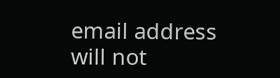email address will not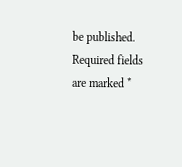be published. Required fields are marked *